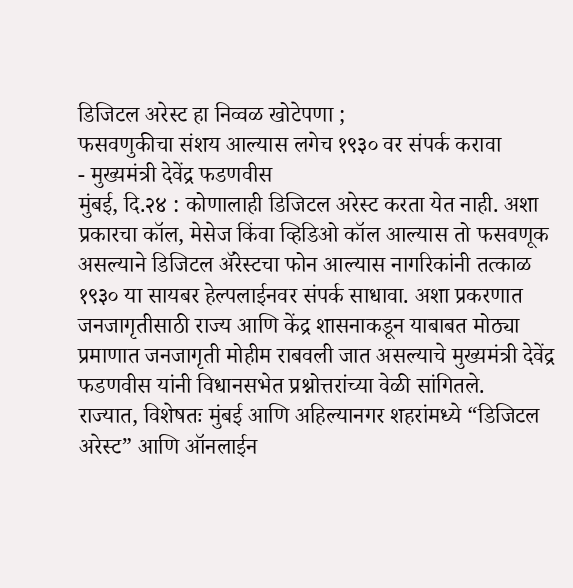डिजिटल अरेस्ट हा निव्वळ खोटेपणा ;
फसवणुकीचा संशय आल्यास लगेच १९३० वर संपर्क करावा
- मुख्यमंत्री देवेंद्र फडणवीस
मुंबई, दि.२४ : कोणालाही डिजिटल अरेस्ट करता येत नाही. अशा प्रकारचा कॉल, मेसेज किंवा व्हिडिओ कॉल आल्यास तो फसवणूक असल्याने डिजिटल ॲरेस्टचा फोन आल्यास नागरिकांनी तत्काळ १९३० या सायबर हेल्पलाईनवर संपर्क साधावा. अशा प्रकरणात जनजागृतीसाठी राज्य आणि केंद्र शासनाकडून याबाबत मोठ्या प्रमाणात जनजागृती मोहीम राबवली जात असल्याचे मुख्यमंत्री देवेंद्र फडणवीस यांनी विधानसभेत प्रश्नोत्तरांच्या वेळी सांगितले.
राज्यात, विशेषतः मुंबई आणि अहिल्यानगर शहरांमध्ये “डिजिटल अरेस्ट” आणि ऑनलाईन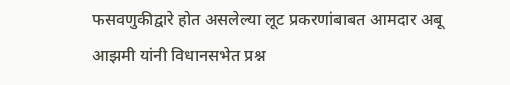फसवणुकीद्वारे होत असलेल्या लूट प्रकरणांबाबत आमदार अबू आझमी यांनी विधानसभेत प्रश्न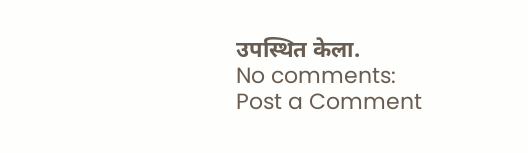उपस्थित केला.
No comments:
Post a Comment